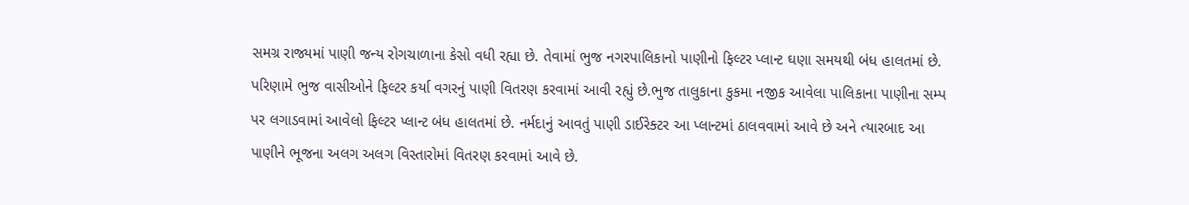સમગ્ર રાજ્યમાં પાણી જન્ય રોગચાળાના કેસો વધી રહ્યા છે. તેવામાં ભુજ નગરપાલિકાનો પાણીનો ફિલ્ટર પ્લાન્ટ ઘણા સમયથી બંધ હાલતમાં છે. પરિણામે ભુજ વાસીઓને ફિલ્ટર કર્યા વગરનું પાણી વિતરણ કરવામાં આવી રહ્યું છે.ભુજ તાલુકાના કુકમા નજીક આવેલા પાલિકાના પાણીના સમ્પ પર લગાડવામાં આવેલો ફિલ્ટર પ્લાન્ટ બંધ હાલતમાં છે. નર્મદાનું આવતું પાણી ડાઈરેક્ટર આ પ્લાન્ટમાં ઠાલવવામાં આવે છે અને ત્યારબાદ આ પાણીને ભૂજના અલગ અલગ વિસ્તારોમાં વિતરણ કરવામાં આવે છે.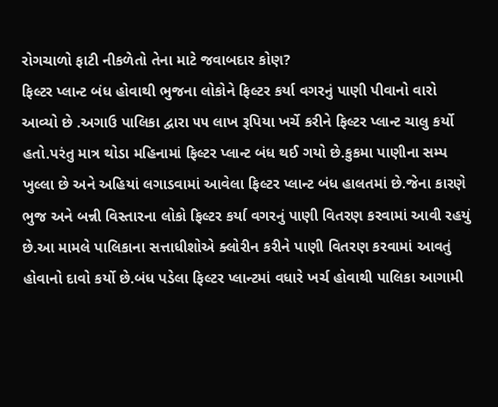રોગચાળો ફાટી નીકળેતો તેના માટે જવાબદાર કોણ?
ફિલ્ટર પ્લાન્ટ બંધ હોવાથી ભુજના લોકોને ફિલ્ટર કર્યા વગરનું પાણી પીવાનો વારો આવ્યો છે .અગાઉ પાલિકા દ્વારા ૫૫ લાખ રૂપિયા ખર્ચે કરીને ફિલ્ટર પ્લાન્ટ ચાલુ કર્યો હતો.પરંતુ માત્ર થોડા મહિનામાં ફિલ્ટર પ્લાન્ટ બંધ થઈ ગયો છે.કુકમા પાણીના સમ્પ ખુલ્લા છે અને અહિયાં લગાડવામાં આવેલા ફિલ્ટર પ્લાન્ટ બંધ હાલતમાં છે.જેના કારણે ભુજ અને બન્ની વિસ્તારના લોકો ફિલ્ટર કર્યા વગરનું પાણી વિતરણ કરવામાં આવી રહયું છે.આ મામલે પાલિકાના સત્તાધીશોએ ક્લોરીન કરીને પાણી વિતરણ કરવામાં આવતું હોવાનો દાવો કર્યો છે.બંધ પડેલા ફિલ્ટર પ્લાન્ટમાં વધારે ખર્ચ હોવાથી પાલિકા આગામી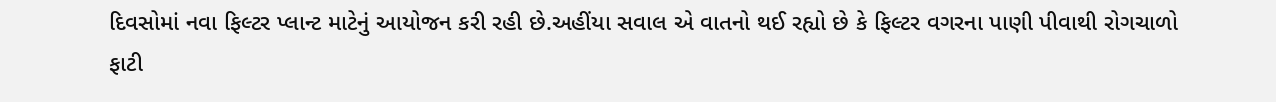દિવસોમાં નવા ફિલ્ટર પ્લાન્ટ માટેનું આયોજન કરી રહી છે.અહીંયા સવાલ એ વાતનો થઈ રહ્યો છે કે ફિલ્ટર વગરના પાણી પીવાથી રોગચાળો ફાટી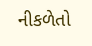નીકળેતો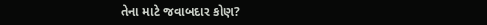તેના માટે જવાબદાર કોણ?